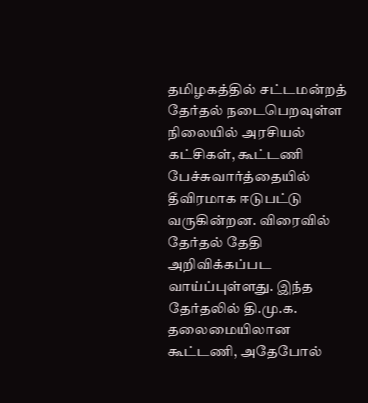தமிழகத்தில் சட்டமன்றத் தேர்தல் நடைபெறவுள்ள நிலையில் அரசியல் கட்சிகள், கூட்டணி பேச்சுவார்த்தையில் தீவிரமாக ஈடுபட்டு வருகின்றன. விரைவில் தேர்தல் தேதி அறிவிக்கப்பட வாய்ப்புள்ளது. இந்த தேர்தலில் தி.மு.க. தலைமையிலான கூட்டணி, அதேபோல்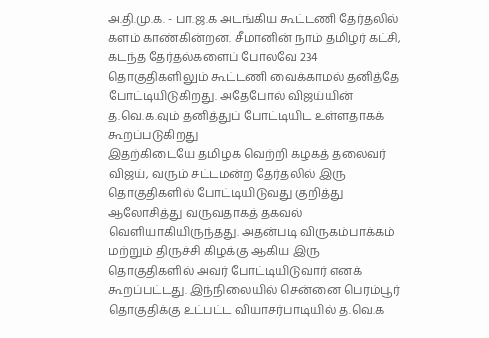அ.தி.மு.க. - பா.ஜ.க அடங்கிய கூட்டணி தேர்தலில் களம் காண்கின்றன. சீமானின் நாம் தமிழர் கட்சி, கடந்த தேர்தல்களைப் போலவே 234 தொகுதிகளிலும் கூட்டணி வைக்காமல் தனித்தே போட்டியிடுகிறது. அதேபோல் விஜய்யின் த.வெ.க.வும் தனித்துப் போட்டியிட உள்ளதாகக் கூறப்படுகிறது
இதற்கிடையே தமிழக வெற்றி கழகத் தலைவர் விஜய், வரும் சட்டமன்ற தேர்தலில் இரு தொகுதிகளில் போட்டியிடுவது குறித்து ஆலோசித்து வருவதாகத் தகவல் வெளியாகியிருந்தது. அதன்படி விருகம்பாக்கம் மற்றும் திருச்சி கிழக்கு ஆகிய இரு தொகுதிகளில் அவர் போட்டியிடுவார் எனக் கூறப்பட்டது. இந்நிலையில் சென்னை பெரம்பூர் தொகுதிக்கு உட்பட்ட வியாசர்பாடியில் த.வெ.க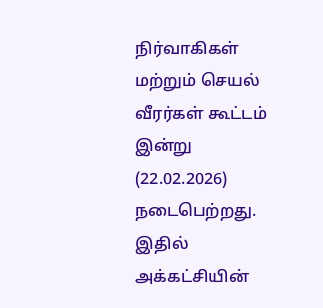நிர்வாகிகள் மற்றும் செயல் வீரர்கள் கூட்டம் இன்று (22.02.2026) நடைபெற்றது. இதில் அக்கட்சியின்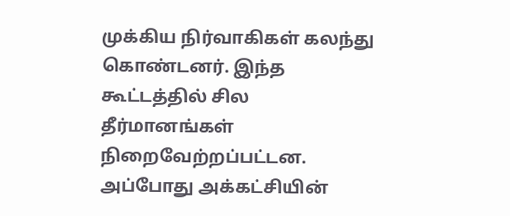முக்கிய நிர்வாகிகள் கலந்து கொண்டனர். இந்த கூட்டத்தில் சில தீர்மானங்கள் நிறைவேற்றப்பட்டன.
அப்போது அக்கட்சியின்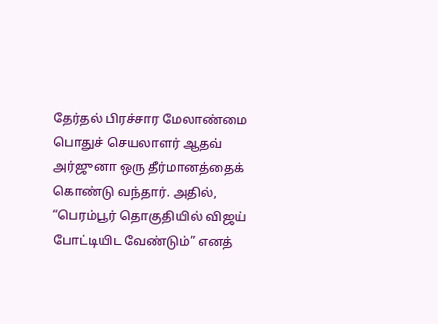தேர்தல் பிரச்சார மேலாண்மை பொதுச் செயலாளர் ஆதவ் அர்ஜுனா ஒரு தீர்மானத்தைக் கொண்டு வந்தார். அதில், “பெரம்பூர் தொகுதியில் விஜய் போட்டியிட வேண்டும்” எனத்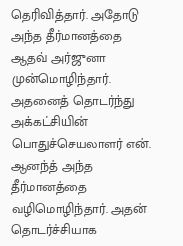தெரிவித்தார். அதோடு அந்த தீர்மானத்தை ஆதவ் அர்ஜுனா முன்மொழிந்தார். அதனைத் தொடர்ந்து அக்கட்சியின் பொதுச்செயலாளர் என். ஆனந்த் அந்த தீர்மானத்தை வழிமொழிந்தார். அதன் தொடர்ச்சியாக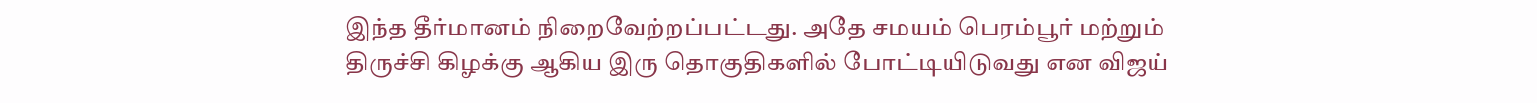இந்த தீர்மானம் நிறைவேற்றப்பட்டது. அதே சமயம் பெரம்பூர் மற்றும் திருச்சி கிழக்கு ஆகிய இரு தொகுதிகளில் போட்டியிடுவது என விஜய்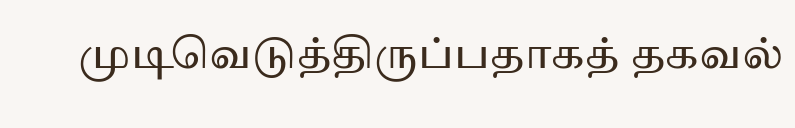முடிவெடுத்திருப்பதாகத் தகவல்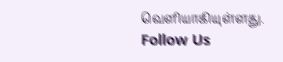வெளியாகியுள்ளது.
Follow Us